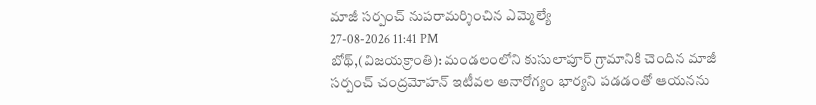మాజీ సర్పంచ్ నుపరామర్శించిన ఎమ్మెల్యే
27-08-2026 11:41 PM
బోథ్,(విజయక్రాంతి): మండలంలోని కుసులాపూర్ గ్రామానికి చెందిన మాజీ సర్పంచ్ చంద్రమోహన్ ఇటీవల అనారోగ్యం భార్యని పడడంతో ఆయనను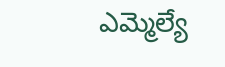ఎమ్మెల్యే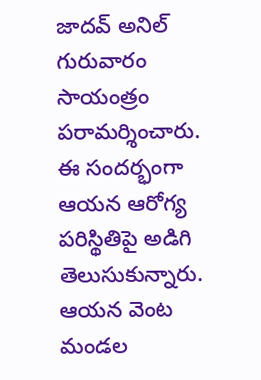జాదవ్ అనిల్ గురువారం సాయంత్రం పరామర్శించారు. ఈ సందర్భంగా ఆయన ఆరోగ్య పరిస్థితిపై అడిగి తెలుసుకున్నారు. ఆయన వెంట మండల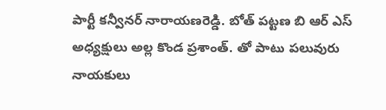పార్టీ కన్వీనర్ నారాయణరెడ్డి. బోత్ పట్టణ బి ఆర్ ఎస్ అధ్యక్షులు అల్ల కొండ ప్రశాంత్. తో పాటు పలువురు నాయకులు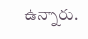ఉన్నారు.